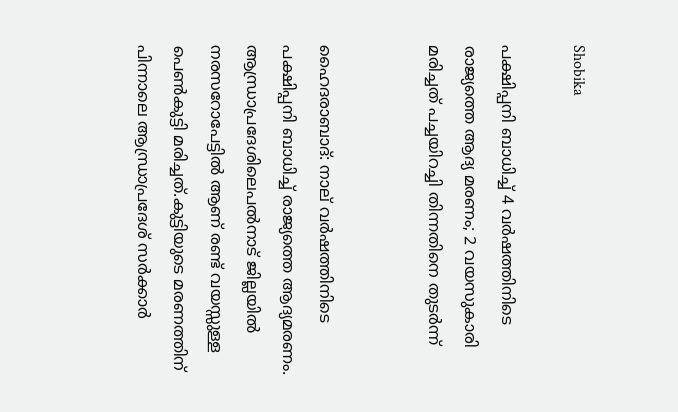Shobika

പക്ഷിപ്പനി ബാധിച്ച്‌ 4 വര്‍ഷത്തിനിടെ രാജ്യത്തെ ആദ്യ മരണം; 2 വയസുകാരി മരിച്ചത് പച്ചയിറച്ചി തിന്നതിനെ തുടര്‍ന്ന്


ഹൈദരാബാദ്: നാല് വര്‍ഷത്തിനിടെ പക്ഷിപ്പനി ബാധിച്ച്‌ രാജ്യത്തെ ആദ്യമരണം. ആന്ധ്രാപ്രദേശിലെപല്‍നാട് ജില്ലയില്‍ നരസറോപേട്ടില്‍ ആണ് രണ്ട് വയസ്സുള്ള പെണ്‍കുട്ടി മരിച്ചത്.കുട്ടിയുടെ മരണത്തിന് പിന്നാലെ ആന്ധ്രാപ്രദേശ് സർക്കാർ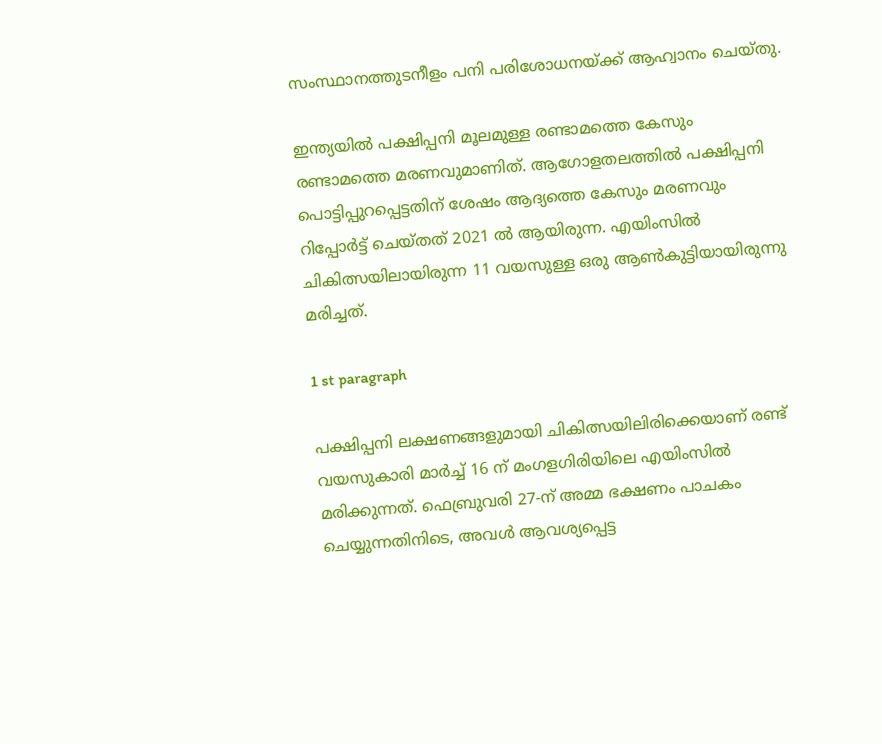സംസ്ഥാനത്തുടനീളം പനി പരിശോധനയ്ക്ക് ആഹ്വാനം ചെയ്തു.

ഇന്ത്യയില്‍ പക്ഷിപ്പനി മൂലമുള്ള രണ്ടാമത്തെ കേസും രണ്ടാമത്തെ മരണവുമാണിത്. ആഗോളതലത്തില്‍ പക്ഷിപ്പനി പൊട്ടിപ്പുറപ്പെട്ടതിന് ശേഷം ആദ്യത്തെ കേസും മരണവും റിപ്പോര്‍ട്ട് ചെയ്തത് 2021 ല്‍ ആയിരുന്ന. എയിംസില്‍ ചികിത്സയിലായിരുന്ന 11 വയസുള്ള ഒരു ആണ്‍കുട്ടിയായിരുന്നു മരിച്ചത്.

1 st paragraph

പക്ഷിപ്പനി ലക്ഷണങ്ങളുമായി ചികിത്സയിലിരിക്കെയാണ് രണ്ട് വയസുകാരി മാർച്ച്‌ 16 ന് മംഗളഗിരിയിലെ എയിംസില്‍ മരിക്കുന്നത്. ഫെബ്രുവരി 27-ന് അമ്മ ഭക്ഷണം പാചകം ചെയ്യുന്നതിനിടെ, അവള്‍ ആവശ്യപ്പെട്ട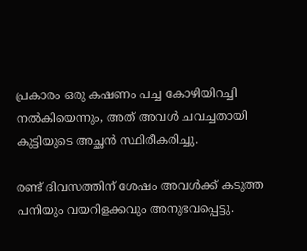പ്രകാരം ഒരു കഷണം പച്ച കോഴിയിറച്ചി നല്‍കിയെന്നും, അത് അവള്‍ ചവച്ചതായി കുട്ടിയുടെ അച്ഛൻ സ്ഥിരീകരിച്ചു.

രണ്ട് ദിവസത്തിന് ശേഷം അവള്‍ക്ക് കടുത്ത പനിയും വയറിളക്കവും അനുഭവപ്പെട്ടു.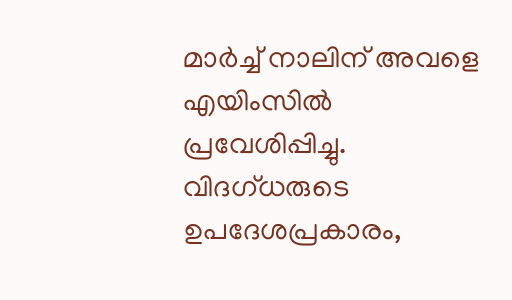മാർച്ച്‌ നാലിന് അവളെ എയിംസില്‍ പ്രവേശിപ്പിച്ചു. വിദഗ്ധരുടെ ഉപദേശപ്രകാരം,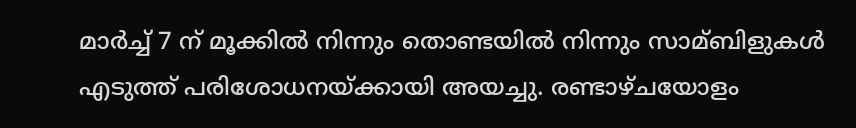മാർച്ച്‌ 7 ന് മൂക്കില്‍ നിന്നും തൊണ്ടയില്‍ നിന്നും സാമ്ബിളുകള്‍ എടുത്ത് പരിശോധനയ്ക്കായി അയച്ചു. രണ്ടാഴ്ചയോളം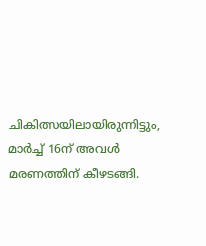ചികിത്സയിലായിരുന്നിട്ടും, മാർച്ച്‌ 16ന് അവള്‍ മരണത്തിന് കീഴടങ്ങി.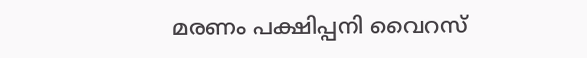മരണം പക്ഷിപ്പനി വൈറസ്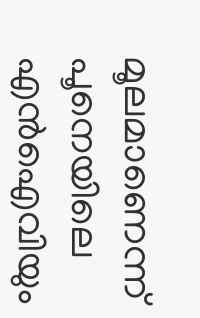മൂലമാണെന്ന് പൂനെയിലെ എൻ‌ഐ‌വിയും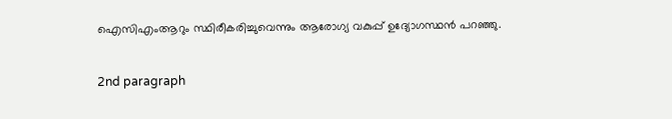ഐ‌സി‌എം‌ആറും സ്ഥിരീകരിച്ചുവെന്നും ആരോഗ്യ വകുപ്പ് ഉദ്യോഗസ്ഥൻ പറഞ്ഞു.

2nd paragraph